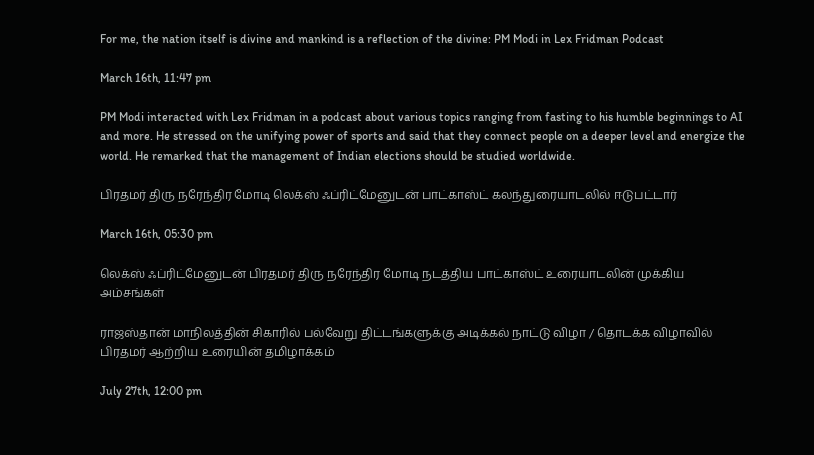For me, the nation itself is divine and mankind is a reflection of the divine: PM Modi in Lex Fridman Podcast

March 16th, 11:47 pm

PM Modi interacted with Lex Fridman in a podcast about various topics ranging from fasting to his humble beginnings to AI and more. He stressed on the unifying power of sports and said that they connect people on a deeper level and energize the world. He remarked that the management of Indian elections should be studied worldwide.

பிரதமர் திரு நரேந்திர மோடி லெக்ஸ் ஃப்ரிட்மேனுடன் பாட்காஸ்ட் கலந்துரையாடலில் ஈடுபட்டார்

March 16th, 05:30 pm

லெக்ஸ் ஃப்ரிட்மேனுடன் பிரதமர் திரு நரேந்திர மோடி நடத்திய பாட்காஸ்ட் உரையாடலின் முக்கிய அம்சங்கள்

ராஜஸ்தான் மாநிலத்தின் சிகாரில் பல்வேறு திட்டங்களுக்கு அடிக்கல் நாட்டு விழா / தொடக்க விழாவில் பிரதமர் ஆற்றிய உரையின் தமிழாக்கம்

July 27th, 12:00 pm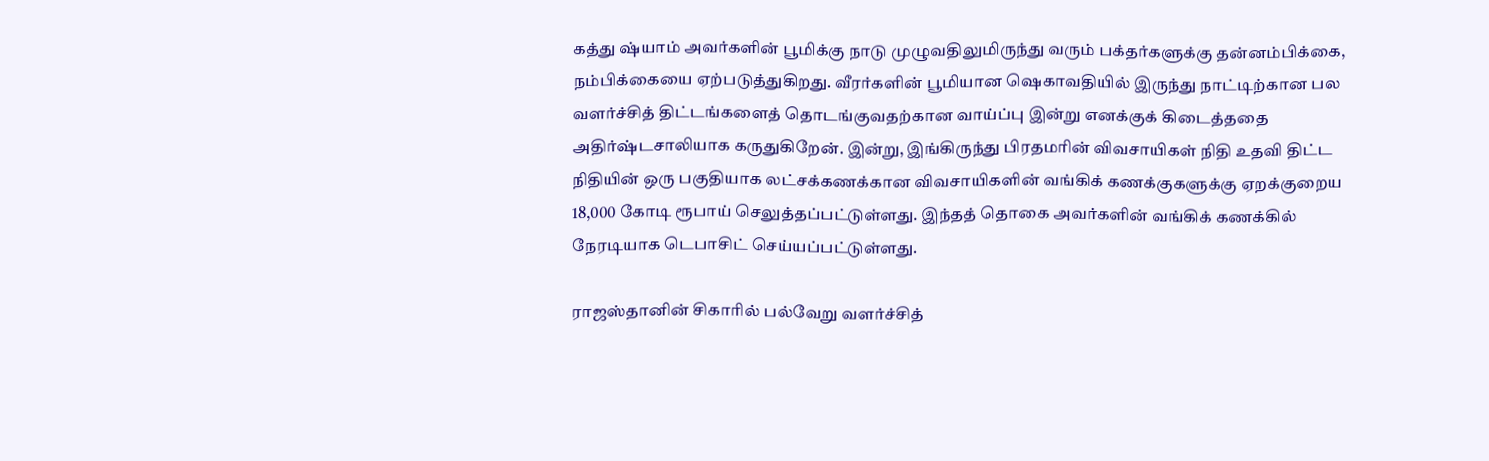கத்து ஷ்யாம் அவர்களின் பூமிக்கு நாடு முழுவதிலுமிருந்து வரும் பக்தர்களுக்கு தன்னம்பிக்கை, நம்பிக்கையை ஏற்படுத்துகிறது. வீரர்களின் பூமியான ஷெகாவதியில் இருந்து நாட்டிற்கான பல வளர்ச்சித் திட்டங்களைத் தொடங்குவதற்கான வாய்ப்பு இன்று எனக்குக் கிடைத்ததை அதிர்ஷ்டசாலியாக கருதுகிறேன். இன்று, இங்கிருந்து பிரதமரின் விவசாயிகள் நிதி உதவி திட்ட நிதியின் ஒரு பகுதியாக லட்சக்கணக்கான விவசாயிகளின் வங்கிக் கணக்குகளுக்கு ஏறக்குறைய 18,000 கோடி ரூபாய் செலுத்தப்பட்டுள்ளது. இந்தத் தொகை அவர்களின் வங்கிக் கணக்கில் நேரடியாக டெபாசிட் செய்யப்பட்டுள்ளது.

ராஜஸ்தானின் சிகாரில் பல்வேறு வளர்ச்சித்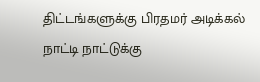திட்டங்களுக்கு பிரதமர் அடிக்கல் நாட்டி நாட்டுக்கு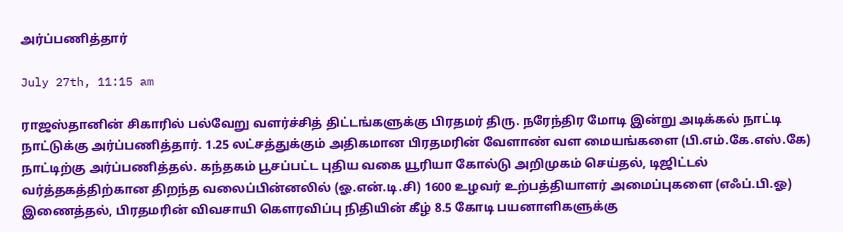அர்ப்பணித்தார்

July 27th, 11:15 am

ராஜஸ்தானின் சிகாரில் பல்வேறு வளர்ச்சித் திட்டங்களுக்கு பிரதமர் திரு. நரேந்திர மோடி இன்று அடிக்கல் நாட்டி நாட்டுக்கு அர்ப்பணித்தார். 1.25 லட்சத்துக்கும் அதிகமான பிரதமரின் வேளாண் வள மையங்களை (பி.எம்.கே.எஸ்.கே) நாட்டிற்கு அர்ப்பணித்தல். கந்தகம் பூசப்பட்ட புதிய வகை யூரியா கோல்டு அறிமுகம் செய்தல், டிஜிட்டல் வர்த்தகத்திற்கான திறந்த வலைப்பின்னலில் (ஓ.என்.டி.சி) 1600 உழவர் உற்பத்தியாளர் அமைப்புகளை (எஃப்.பி.ஓ) இணைத்தல், பிரதமரின் விவசாயி கௌரவிப்பு நிதியின் கீழ் 8.5 கோடி பயனாளிகளுக்கு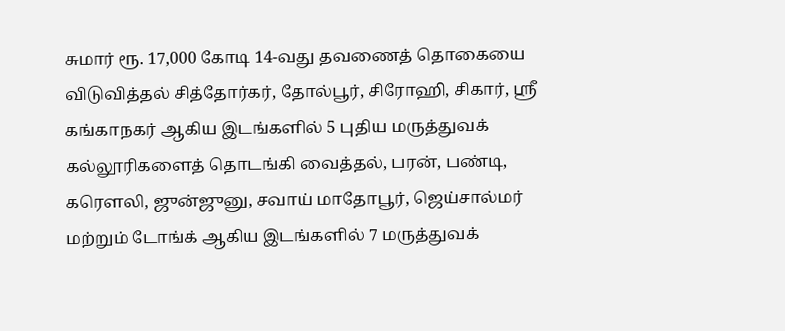சுமார் ரூ. 17,000 கோடி 14-வது தவணைத் தொகையை விடுவித்தல் சித்தோர்கர், தோல்பூர், சிரோஹி, சிகார், ஸ்ரீ கங்காநகர் ஆகிய இடங்களில் 5 புதிய மருத்துவக் கல்லூரிகளைத் தொடங்கி வைத்தல், பரன், பண்டி, கரௌலி, ஜுன்ஜுனு, சவாய் மாதோபூர், ஜெய்சால்மர் மற்றும் டோங்க் ஆகிய இடங்களில் 7 மருத்துவக்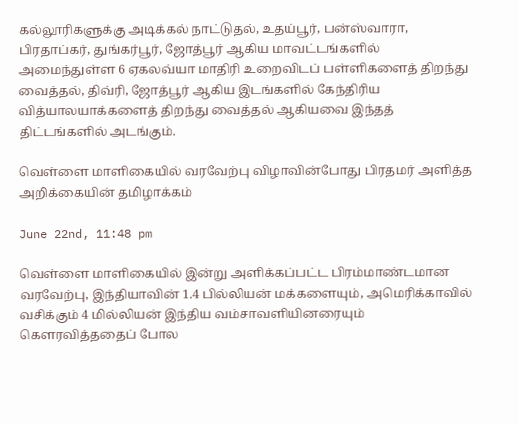கல்லூரிகளுக்கு அடிக்கல் நாட்டுதல், உதய்பூர், பன்ஸ்வாரா, பிரதாப்கர், துங்கர்பூர், ஜோத்பூர் ஆகிய மாவட்டங்களில் அமைந்துள்ள 6 ஏகலவ்யா மாதிரி உறைவிடப் பள்ளிகளைத் திறந்து வைத்தல், திவ்ரி, ஜோத்பூர் ஆகிய இடங்களில் கேந்திரிய வித்யாலயாக்களைத் திறந்து வைத்தல் ஆகியவை இந்தத் திட்டங்களில் அடங்கும்.

வெள்ளை மாளிகையில் வரவேற்பு விழாவின்போது பிரதமர் அளித்த அறிக்கையின் தமிழாக்கம்

June 22nd, 11:48 pm

வெள்ளை மாளிகையில் இன்று அளிக்கப்பட்ட பிரம்மாண்டமான வரவேற்பு, இந்தியாவின் 1.4 பில்லியன் மக்களையும், அமெரிக்காவில் வசிக்கும் 4 மில்லியன் இந்திய வம்சாவளியினரையும் கௌரவித்ததைப் போல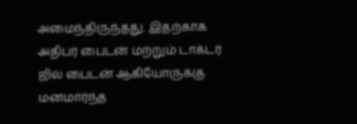அமைந்திருந்தது. இதற்காக அதிபர் பைடன் மற்றும் டாக்டர் ஜில் பைடன் ஆகியோருக்கு மனமார்ந்த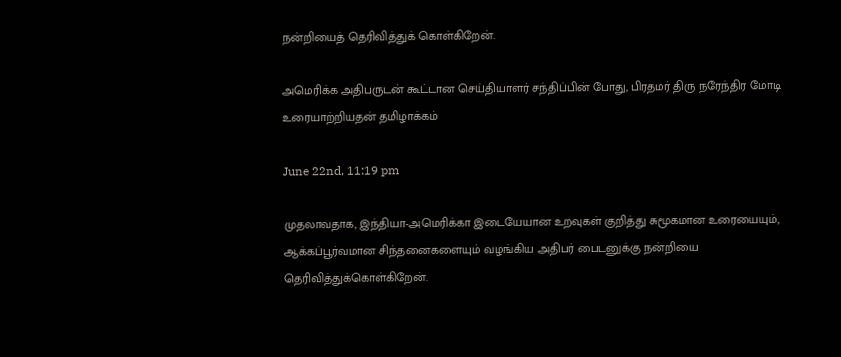நன்றியைத் தெரிவித்துக் கொள்கிறேன்.

அமெரிக்க அதிபருடன் கூட்டான செய்தியாளர் சந்திப்பின் போது, பிரதமர் திரு நரேந்திர மோடி உரையாற்றியதன் தமிழாக்கம்

June 22nd, 11:19 pm

முதலாவதாக, இந்தியா-அமெரிக்கா இடையேயான உறவுகள் குறித்து சுமூகமான உரையையும், ஆக்கப்பூர்வமான சிந்தனைகளையும் வழங்கிய அதிபர் பைடனுக்கு நன்றியை தெரிவித்துக்கொள்கிறேன்.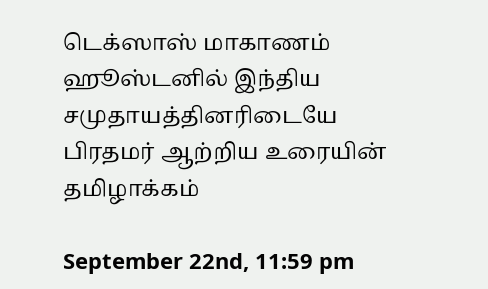டெக்ஸாஸ் மாகாணம் ஹூஸ்டனில் இந்திய சமுதாயத்தினரிடையே பிரதமர் ஆற்றிய உரையின் தமிழாக்கம்

September 22nd, 11:59 pm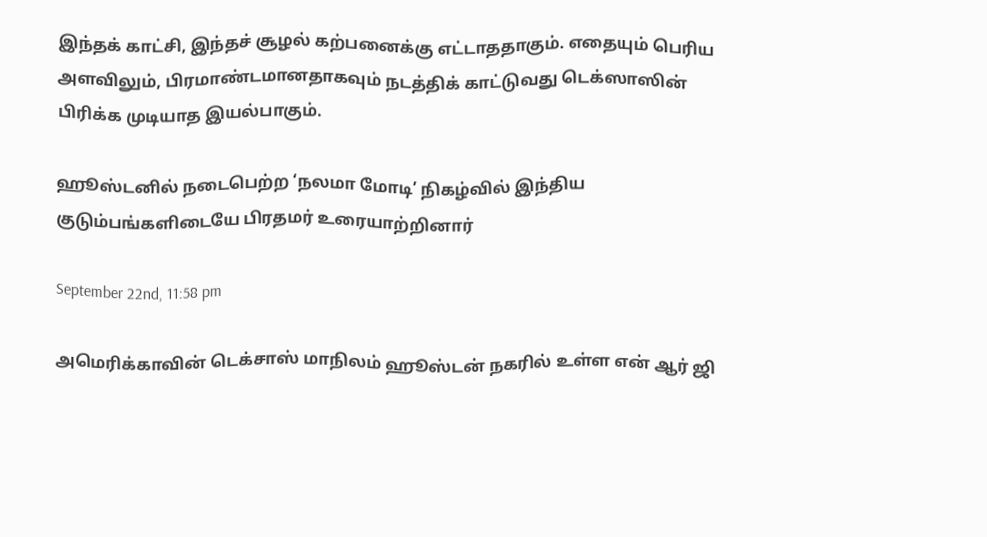இந்தக் காட்சி, இந்தச் சூழல் கற்பனைக்கு எட்டாததாகும். எதையும் பெரிய அளவிலும், பிரமாண்டமானதாகவும் நடத்திக் காட்டுவது டெக்ஸாஸின் பிரிக்க முடியாத இயல்பாகும்.

ஹூஸ்டனில் நடைபெற்ற ‘நலமா மோடி’ நிகழ்வில் இந்திய குடும்பங்களிடையே பிரதமர் உரையாற்றினார்

September 22nd, 11:58 pm

அமெரிக்காவின் டெக்சாஸ் மாநிலம் ஹூஸ்டன் நகரில் உள்ள என் ஆர் ஜி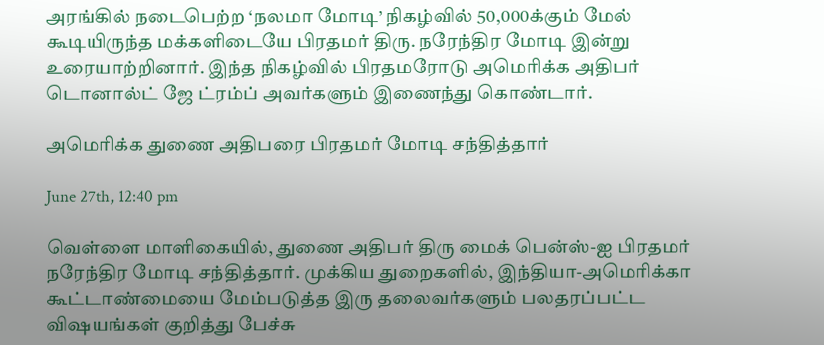அரங்கில் நடைபெற்ற ‘நலமா மோடி’ நிகழ்வில் 50,000க்கும் மேல் கூடியிருந்த மக்களிடையே பிரதமர் திரு. நரேந்திர மோடி இன்று உரையாற்றினார். இந்த நிகழ்வில் பிரதமரோடு அமெரிக்க அதிபர் டொனால்ட் ஜே ட்ரம்ப் அவர்களும் இணைந்து கொண்டார்.

அமெரிக்க துணை அதிபரை பிரதமர் மோடி சந்தித்தார்

June 27th, 12:40 pm

வெள்ளை மாளிகையில், துணை அதிபர் திரு மைக் பென்ஸ்-ஐ பிரதமர் நரேந்திர மோடி சந்தித்தார். முக்கிய துறைகளில், இந்தியா-அமெரிக்கா கூட்டாண்மையை மேம்படுத்த இரு தலைவர்களும் பலதரப்பட்ட விஷயங்கள் குறித்து பேச்சு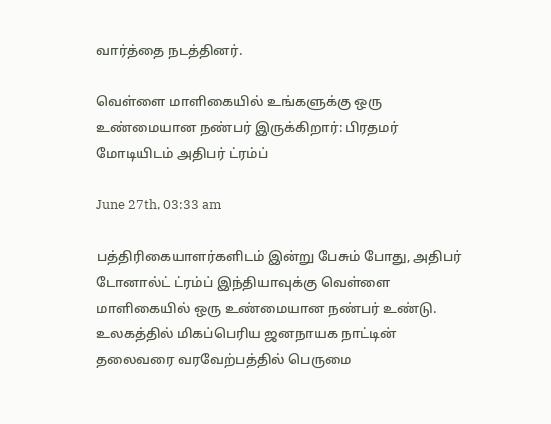வார்த்தை நடத்தினர்.

வெள்ளை மாளிகையில் உங்களுக்கு ஒரு உண்மையான நண்பர் இருக்கிறார்: பிரதமர் மோடியிடம் அதிபர் ட்ரம்ப்

June 27th, 03:33 am

பத்திரிகையாளர்களிடம் இன்று பேசும் போது, அதிபர் டோனால்ட் ட்ரம்ப் இந்தியாவுக்கு வெள்ளை மாளிகையில் ஒரு உண்மையான நண்பர் உண்டு. உலகத்தில் மிகப்பெரிய ஜனநாயக நாட்டின் தலைவரை வரவேற்பத்தில் பெருமை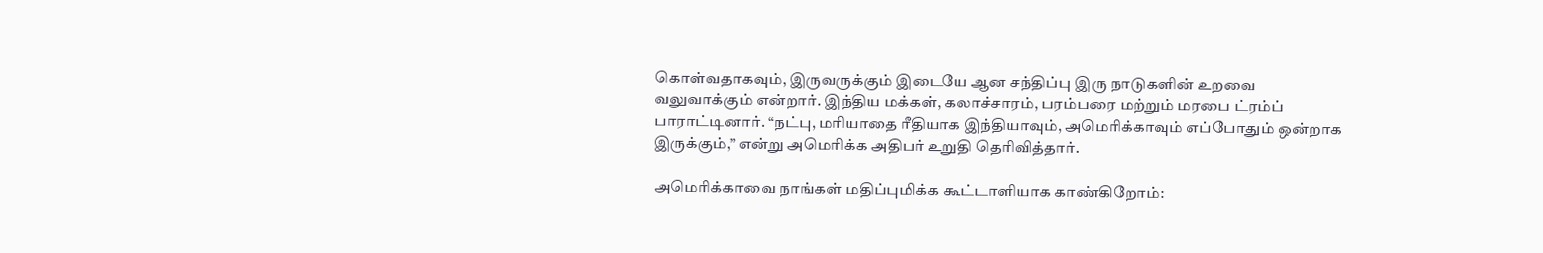கொள்வதாகவும், இருவருக்கும் இடையே ஆன சந்திப்பு இரு நாடுகளின் உறவை வலுவாக்கும் என்றார். இந்திய மக்கள், கலாச்சாரம், பரம்பரை மற்றும் மரபை ட்ரம்ப் பாராட்டினார். “நட்பு, மரியாதை ரீதியாக இந்தியாவும், அமெரிக்காவும் எப்போதும் ஒன்றாக இருக்கும்,” என்று அமெரிக்க அதிபர் உறுதி தெரிவித்தார்.

அமெரிக்காவை நாங்கள் மதிப்புமிக்க கூட்டாளியாக காண்கிறோம்: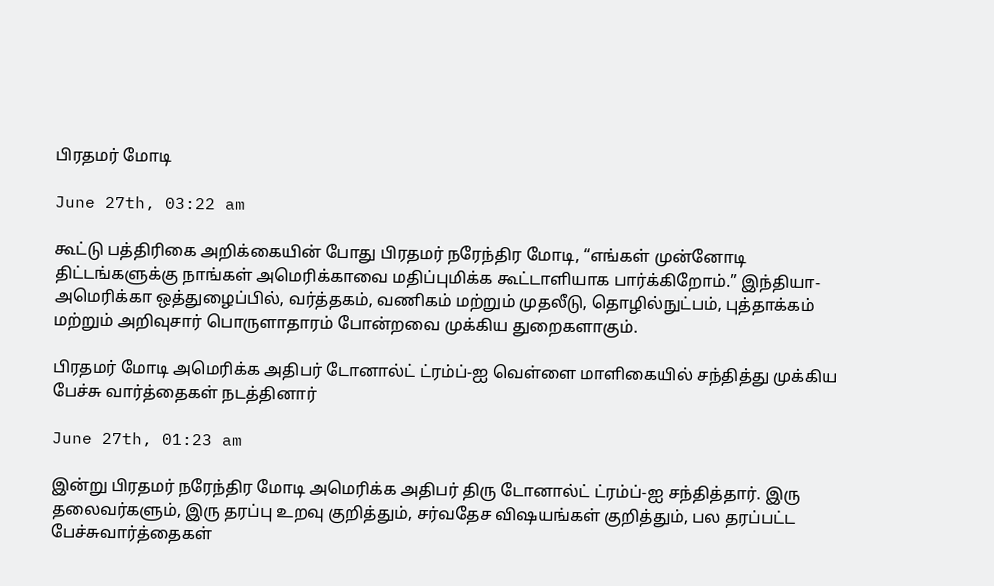பிரதமர் மோடி

June 27th, 03:22 am

கூட்டு பத்திரிகை அறிக்கையின் போது பிரதமர் நரேந்திர மோடி, “எங்கள் முன்னோடி திட்டங்களுக்கு நாங்கள் அமெரிக்காவை மதிப்புமிக்க கூட்டாளியாக பார்க்கிறோம்.” இந்தியா-அமெரிக்கா ஒத்துழைப்பில், வர்த்தகம், வணிகம் மற்றும் முதலீடு, தொழில்நுட்பம், புத்தாக்கம் மற்றும் அறிவுசார் பொருளாதாரம் போன்றவை முக்கிய துறைகளாகும்.

பிரதமர் மோடி அமெரிக்க அதிபர் டோனால்ட் ட்ரம்ப்-ஐ வெள்ளை மாளிகையில் சந்தித்து முக்கிய பேச்சு வார்த்தைகள் நடத்தினார்

June 27th, 01:23 am

இன்று பிரதமர் நரேந்திர மோடி அமெரிக்க அதிபர் திரு டோனால்ட் ட்ரம்ப்-ஐ சந்தித்தார். இரு தலைவர்களும், இரு தரப்பு உறவு குறித்தும், சர்வதேச விஷயங்கள் குறித்தும், பல தரப்பட்ட பேச்சுவார்த்தைகள்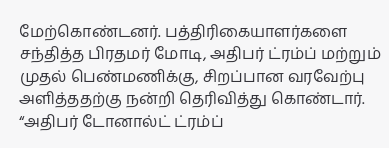மேற்கொண்டனர். பத்திரிகையாளர்களை சந்தித்த பிரதமர் மோடி, அதிபர் ட்ரம்ப் மற்றும் முதல் பெண்மணிக்கு, சிறப்பான வரவேற்பு அளித்ததற்கு நன்றி தெரிவித்து கொண்டார். “அதிபர் டோனால்ட் ட்ரம்ப்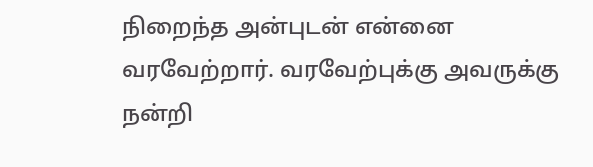நிறைந்த அன்புடன் என்னை வரவேற்றார். வரவேற்புக்கு அவருக்கு நன்றி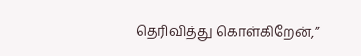தெரிவித்து கொள்கிறேன்,”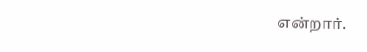என்றார்.